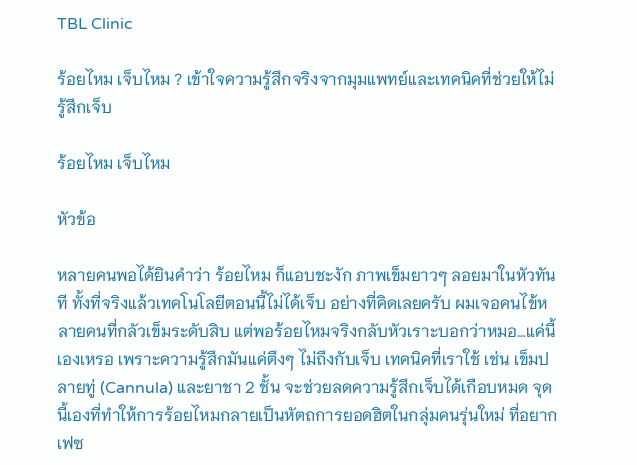TBL Clinic

ร้อยไหม เจ็บไหม ? เข้าใจความรู้สึกจริงจากมุมแพทย์และเทคนิคที่ช่วยให้ไม่รู้สึกเจ็บ

ร้อยไหม เจ็บไหม

หัวข้อ

หลายคนพอได้ยินคำว่า ร้อยไหม ก็แอบชะงัก ภาพเข็มยาวๆ ลอยมาในหัวทันที ทั้งที่จริงแล้วเทคโนโลยีตอนนี้ไม่ได้เจ็บ อย่างที่คิดเลยครับ ผมเจอคนไข้หลายคนที่กลัวเข็มระดับสิบ แต่พอร้อยไหมจริงกลับหัวเราะบอกว่าหมอ…แค่นี้เองเหรอ เพราะความรู้สึกมันแค่ตึงๆ ไม่ถึงกับเจ็บ เทคนิคที่เราใช้ เช่น เข็มปลายทู่ (Cannula) และยาชา 2 ชั้น จะช่วยลดความรู้สึกเจ็บได้เกือบหมด จุดนี้เองที่ทำให้การร้อยไหมกลายเป็นหัตถการยอดฮิตในกลุ่มคนรุ่นใหม่ ที่อยากเฟซ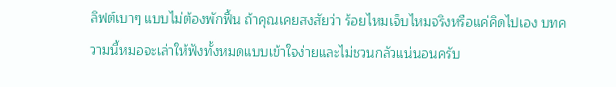ลิฟต์เบาๆ แบบไม่ต้องพักฟื้น ถ้าคุณเคยสงสัยว่า ร้อยไหมเจ็บไหมจริงหรือแค่คิดไปเอง บทความนี้หมอจะเล่าให้ฟังทั้งหมดแบบเข้าใจง่ายและไม่ชวนกลัวแน่นอนครับ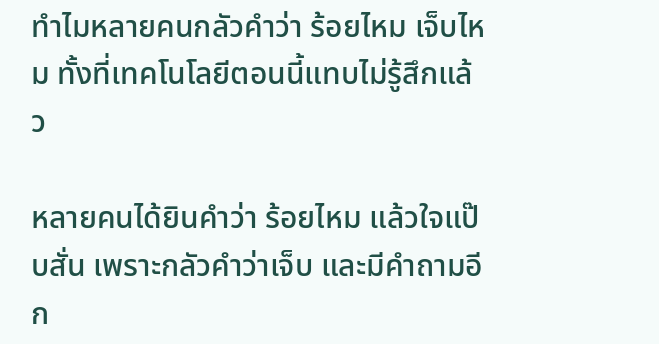ทำไมหลายคนกลัวคำว่า ร้อยไหม เจ็บไหม ทั้งที่เทคโนโลยีตอนนี้แทบไม่รู้สึกแล้ว

หลายคนได้ยินคำว่า ร้อยไหม แล้วใจแป๊บสั่น เพราะกลัวคำว่าเจ็บ และมีคำถามอีก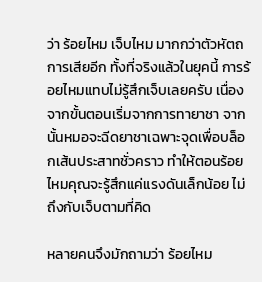ว่า ร้อยไหม เจ็บไหม มากกว่าตัวหัตถการเสียอีก ทั้งที่จริงแล้วในยุคนี้ การร้อยไหมแทบไม่รู้สึกเจ็บเลยครับ เนื่องจากขั้นตอนเริ่มจากการทายาชา จากนั้นหมอจะฉีดยาชาเฉพาะจุดเพื่อบล็อกเส้นประสาทชั่วคราว ทำให้ตอนร้อยไหมคุณจะรู้สึกแค่แรงดันเล็กน้อย ไม่ถึงกับเจ็บตามที่คิด

หลายคนจึงมักถามว่า ร้อยไหม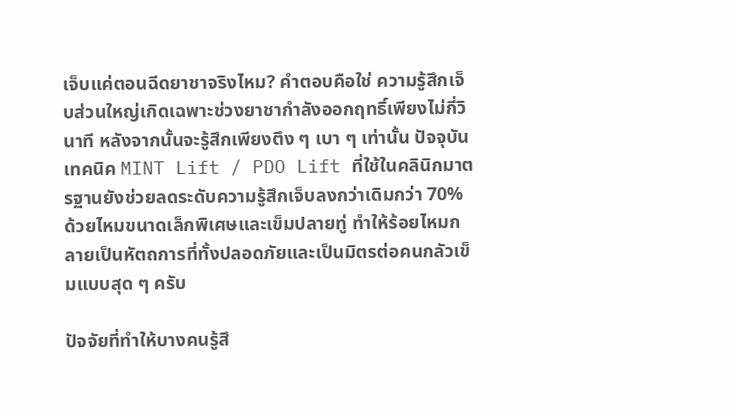เจ็บแค่ตอนฉีดยาชาจริงไหม? คำตอบคือใช่ ความรู้สึกเจ็บส่วนใหญ่เกิดเฉพาะช่วงยาชากำลังออกฤทธิ์เพียงไม่กี่วินาที หลังจากนั้นจะรู้สึกเพียงตึง ๆ เบา ๆ เท่านั้น ปัจจุบันเทคนิค MINT Lift / PDO Lift ที่ใช้ในคลินิกมาตรฐานยังช่วยลดระดับความรู้สึกเจ็บลงกว่าเดิมกว่า 70% ด้วยไหมขนาดเล็กพิเศษและเข็มปลายทู่ ทำให้ร้อยไหมกลายเป็นหัตถการที่ทั้งปลอดภัยและเป็นมิตรต่อคนกลัวเข็มแบบสุด ๆ ครับ

ปัจจัยที่ทำให้บางคนรู้สึ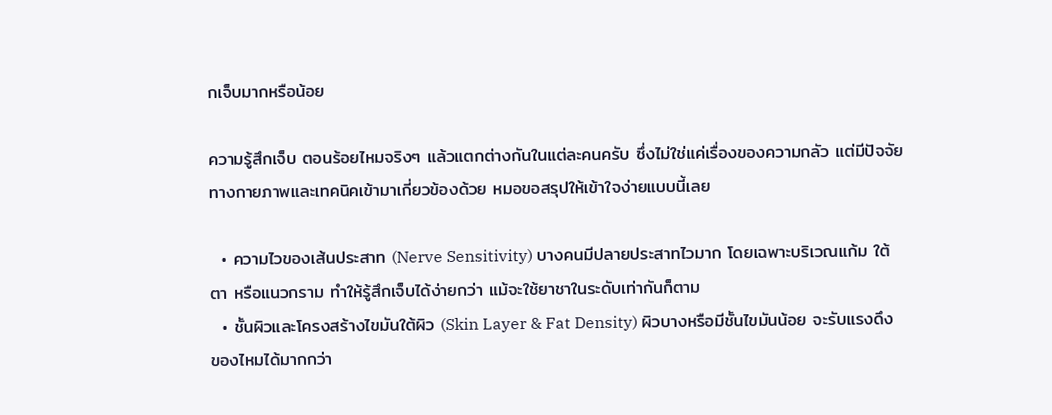กเจ็บมากหรือน้อย

ความรู้สึกเจ็บ ตอนร้อยไหมจริงๆ แล้วแตกต่างกันในแต่ละคนครับ ซึ่งไม่ใช่แค่เรื่องของความกลัว แต่มีปัจจัยทางกายภาพและเทคนิคเข้ามาเกี่ยวข้องด้วย หมอขอสรุปให้เข้าใจง่ายแบบนี้เลย

  • ความไวของเส้นประสาท (Nerve Sensitivity) บางคนมีปลายประสาทไวมาก โดยเฉพาะบริเวณแก้ม ใต้ตา หรือแนวกราม ทำให้รู้สึกเจ็บได้ง่ายกว่า แม้จะใช้ยาชาในระดับเท่ากันก็ตาม
  • ชั้นผิวและโครงสร้างไขมันใต้ผิว (Skin Layer & Fat Density) ผิวบางหรือมีชั้นไขมันน้อย จะรับแรงดึงของไหมได้มากกว่า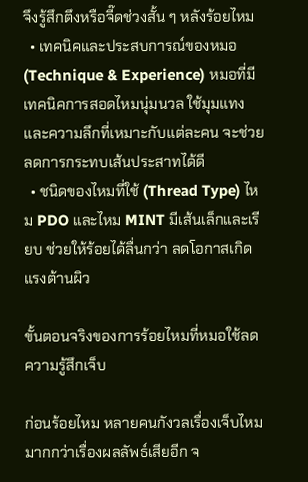จึงรู้สึกตึงหรือจี๊ดช่วงสั้น ๆ หลังร้อยไหม
  • เทคนิคและประสบการณ์ของหมอ (Technique & Experience) หมอที่มีเทคนิคการสอดไหมนุ่มนวล ใช้มุมแทงและความลึกที่เหมาะกับแต่ละคน จะช่วยลดการกระทบเส้นประสาทได้ดี
  • ชนิดของไหมที่ใช้ (Thread Type) ไหม PDO และไหม MINT มีเส้นเล็กและเรียบ ช่วยให้ร้อยได้ลื่นกว่า ลดโอกาสเกิดแรงต้านผิว

ขั้นตอนจริงของการร้อยไหมที่หมอใช้ลดความรู้สึกเจ็บ

ก่อนร้อยไหม หลายคนกังวลเรื่องเจ็บไหม มากกว่าเรื่องผลลัพธ์เสียอีก จ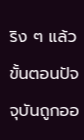ริง ๆ แล้วขั้นตอนปัจจุบันถูกออ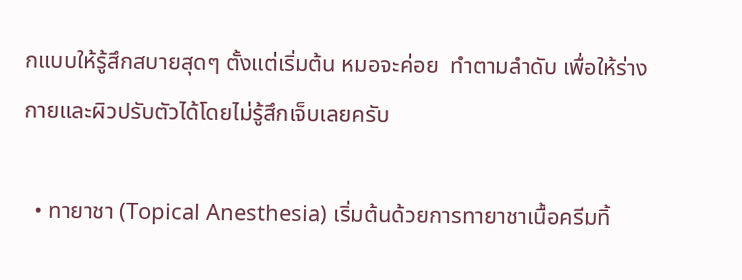กแบบให้รู้สึกสบายสุดๆ ตั้งแต่เริ่มต้น หมอจะค่อย  ทำตามลำดับ เพื่อให้ร่างกายและผิวปรับตัวได้โดยไม่รู้สึกเจ็บเลยครับ

  • ทายาชา (Topical Anesthesia) เริ่มต้นด้วยการทายาชาเนื้อครีมทิ้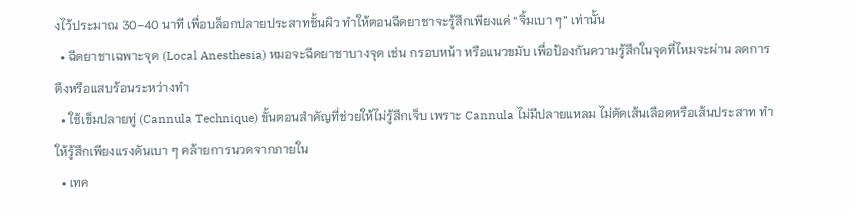งไว้ประมาณ 30–40 นาที เพื่อบล็อกปลายประสาทชั้นผิว ทำให้ตอนฉีดยาชาจะรู้สึกเพียงแค่ “จิ้มเบา ๆ” เท่านั้น
  • ฉีดยาชาเฉพาะจุด (Local Anesthesia) หมอจะฉีดยาชาบางจุด เช่น กรอบหน้า หรือแนวขมับ เพื่อป้องกันความรู้สึกในจุดที่ไหมจะผ่าน ลดการตึงหรือแสบร้อนระหว่างทำ
  • ใช้เข็มปลายทู่ (Cannula Technique) ขั้นตอนสำคัญที่ช่วยให้ไม่รู้สึกเจ็บ เพราะ Cannula ไม่มีปลายแหลม ไม่ตัดเส้นเลือดหรือเส้นประสาท ทำให้รู้สึกเพียงแรงดันเบา ๆ คล้ายการนวดจากภายใน
  • เทค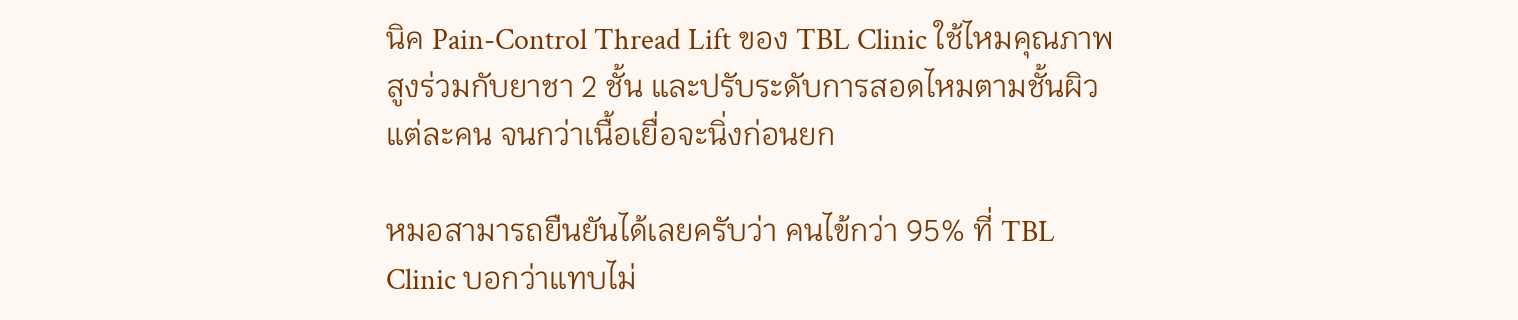นิค Pain-Control Thread Lift ของ TBL Clinic ใช้ไหมคุณภาพสูงร่วมกับยาชา 2 ชั้น และปรับระดับการสอดไหมตามชั้นผิวแต่ละคน จนกว่าเนื้อเยื่อจะนิ่งก่อนยก

หมอสามารถยืนยันได้เลยครับว่า คนไข้กว่า 95% ที่ TBL Clinic บอกว่าแทบไม่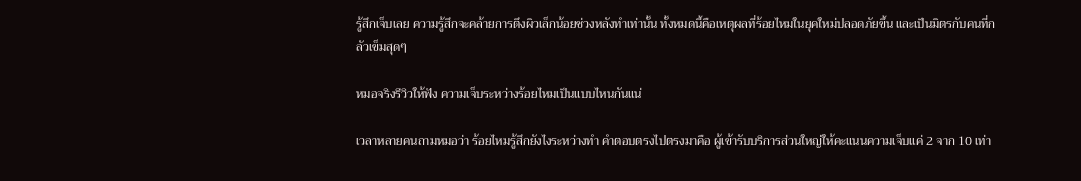รู้สึกเจ็บเลย ความรู้สึกจะคล้ายการตึงผิวเล็กน้อยช่วงหลังทำเท่านั้น ทั้งหมดนี้คือเหตุผลที่ร้อยไหมในยุคใหม่ปลอดภัยขึ้น และเป็นมิตรกับคนที่กลัวเข็มสุดๆ

หมอจริงรีวิวให้ฟัง ความเจ็บระหว่างร้อยไหมเป็นแบบไหนกันแน่

เวลาหลายคนถามหมอว่า ร้อยไหมรู้สึกยังไงระหว่างทำ คำตอบตรงไปตรงมาคือ ผู้เข้ารับบริการส่วนใหญ่ให้คะแนนความเจ็บแค่ 2 จาก 10 เท่า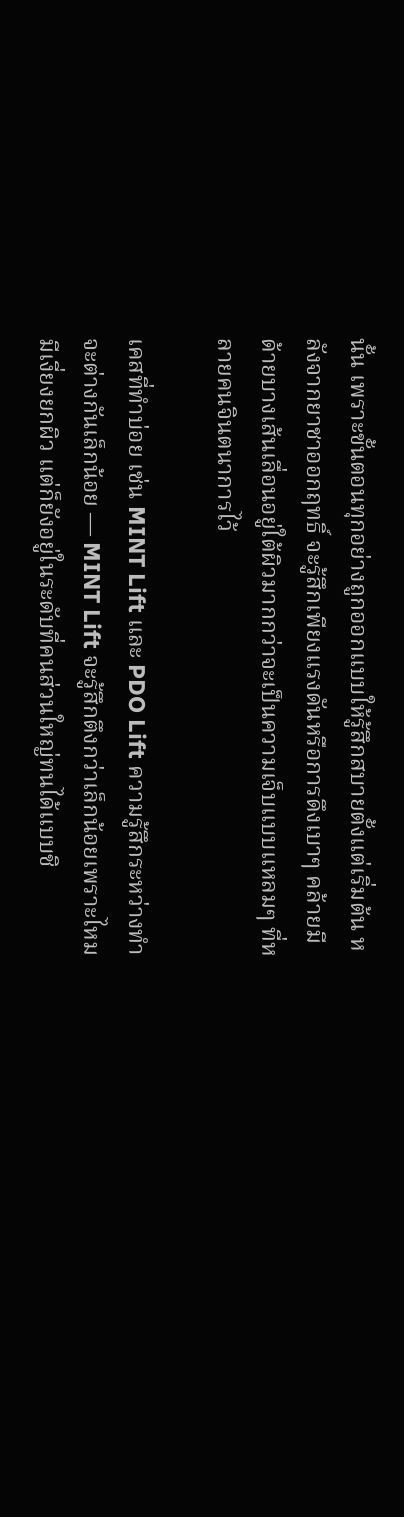นั้น เพราะขั้นตอนทุกอย่างถูกออกแบบให้รู้สึกสบายตั้งแต่เริ่มต้น หลังจากยาชาออกฤทธิ์ จะรู้สึกเพียงแรงดันหรือการดึงเบาๆ คล้ายมีด้ายบางเส้นเลื่อนอยู่ใต้ผิวมากกว่าจะเป็นความเจ็บแบบแหลมๆ ที่หลายคนจินตนาการไว้

เคสที่ทำบ่อย เช่น MINT Lift และ PDO Lift ความรู้สึกระหว่างทำจะต่างกันเล็กน้อย — MINT Lift จะรู้สึกตึงกว่าเล็กน้อยเพราะไหมมีเงี่ยงยกผิว แต่ก็ยังอยู่ในระดับที่คนส่วนใหญ่ทนได้แบบชิ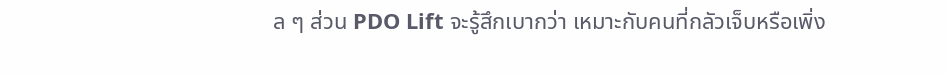ล ๆ ส่วน PDO Lift จะรู้สึกเบากว่า เหมาะกับคนที่กลัวเจ็บหรือเพิ่ง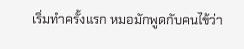เริ่มทำครั้งแรก หมอมักพูดกับคนไข้ว่า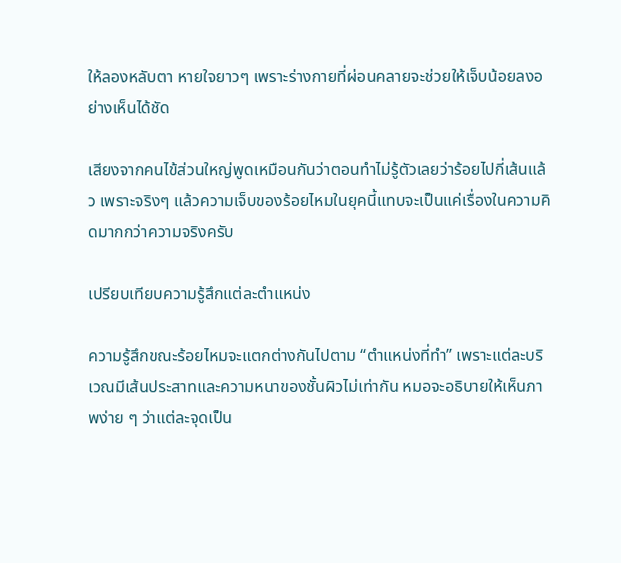ให้ลองหลับตา หายใจยาวๆ เพราะร่างกายที่ผ่อนคลายจะช่วยให้เจ็บน้อยลงอย่างเห็นได้ชัด

เสียงจากคนไข้ส่วนใหญ่พูดเหมือนกันว่าตอนทำไม่รู้ตัวเลยว่าร้อยไปกี่เส้นแล้ว เพราะจริงๆ แล้วความเจ็บของร้อยไหมในยุคนี้แทบจะเป็นแค่เรื่องในความคิดมากกว่าความจริงครับ

เปรียบเทียบความรู้สึกแต่ละตำแหน่ง

ความรู้สึกขณะร้อยไหมจะแตกต่างกันไปตาม “ตำแหน่งที่ทำ” เพราะแต่ละบริเวณมีเส้นประสาทและความหนาของชั้นผิวไม่เท่ากัน หมอจะอธิบายให้เห็นภาพง่าย ๆ ว่าแต่ละจุดเป็น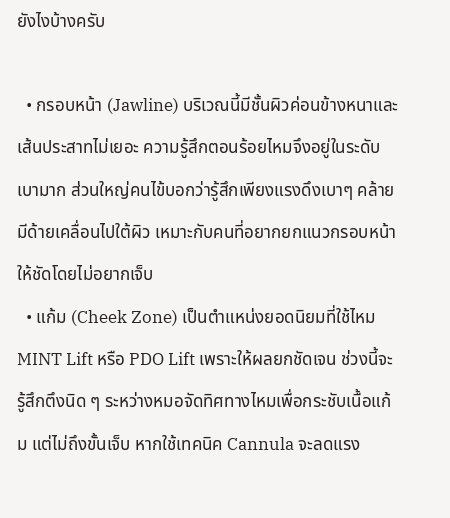ยังไงบ้างครับ

  • กรอบหน้า (Jawline) บริเวณนี้มีชั้นผิวค่อนข้างหนาและเส้นประสาทไม่เยอะ ความรู้สึกตอนร้อยไหมจึงอยู่ในระดับเบามาก ส่วนใหญ่คนไข้บอกว่ารู้สึกเพียงแรงดึงเบาๆ คล้ายมีด้ายเคลื่อนไปใต้ผิว เหมาะกับคนที่อยากยกแนวกรอบหน้าให้ชัดโดยไม่อยากเจ็บ
  • แก้ม (Cheek Zone) เป็นตำแหน่งยอดนิยมที่ใช้ไหม MINT Lift หรือ PDO Lift เพราะให้ผลยกชัดเจน ช่วงนี้จะรู้สึกตึงนิด ๆ ระหว่างหมอจัดทิศทางไหมเพื่อกระชับเนื้อแก้ม แต่ไม่ถึงขั้นเจ็บ หากใช้เทคนิค Cannula จะลดแรง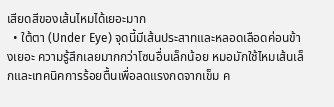เสียดสีของเส้นไหมได้เยอะมาก
  • ใต้ตา (Under Eye) จุดนี้มีเส้นประสาทและหลอดเลือดค่อนข้างเยอะ ความรู้สึกเลยมากกว่าโซนอื่นเล็กน้อย หมอมักใช้ไหมเส้นเล็กและเทคนิคการร้อยตื้นเพื่อลดแรงกดจากเข็ม ค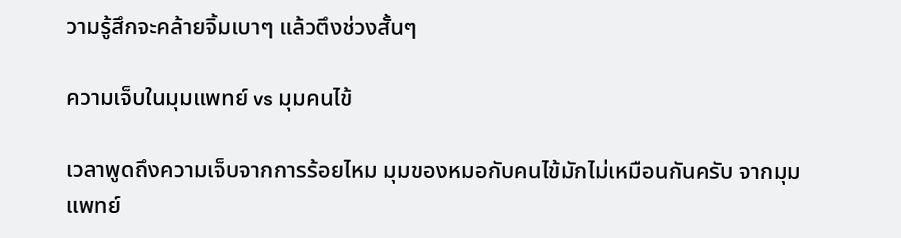วามรู้สึกจะคล้ายจิ้มเบาๆ แล้วตึงช่วงสั้นๆ

ความเจ็บในมุมแพทย์ vs มุมคนไข้

เวลาพูดถึงความเจ็บจากการร้อยไหม มุมของหมอกับคนไข้มักไม่เหมือนกันครับ จากมุมแพทย์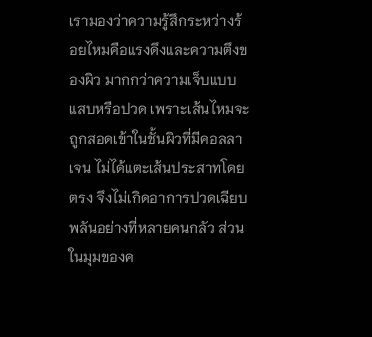เรามองว่าความรู้สึกระหว่างร้อยไหมคือแรงดึงและความตึงของผิว มากกว่าความเจ็บแบบแสบหรือปวด เพราะเส้นไหมจะถูกสอดเข้าในชั้นผิวที่มีคอลลาเจน ไม่ได้แตะเส้นประสาทโดยตรง จึงไม่เกิดอาการปวดเฉียบพลันอย่างที่หลายคนกลัว ส่วนในมุมของค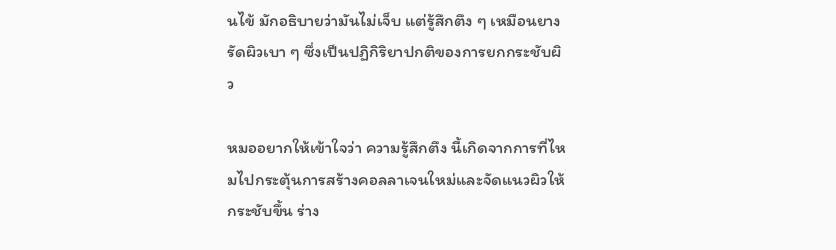นไข้ มักอธิบายว่ามันไม่เจ็บ แต่รู้สึกตึง ๆ เหมือนยางรัดผิวเบา ๆ ซึ่งเป็นปฏิกิริยาปกติของการยกกระชับผิว

หมออยากให้เข้าใจว่า ความรู้สึกตึง นี้เกิดจากการที่ไหมไปกระตุ้นการสร้างคอลลาเจนใหม่และจัดแนวผิวให้กระชับขึ้น ร่าง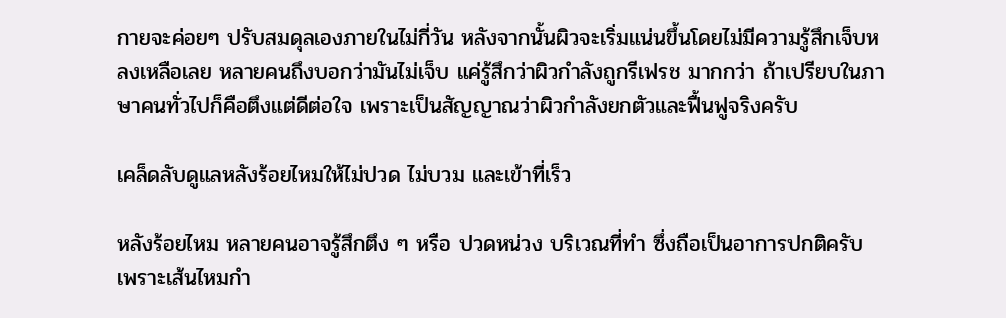กายจะค่อยๆ ปรับสมดุลเองภายในไม่กี่วัน หลังจากนั้นผิวจะเริ่มแน่นขึ้นโดยไม่มีความรู้สึกเจ็บหลงเหลือเลย หลายคนถึงบอกว่ามันไม่เจ็บ แค่รู้สึกว่าผิวกำลังถูกรีเฟรช มากกว่า ถ้าเปรียบในภาษาคนทั่วไปก็คือตึงแต่ดีต่อใจ เพราะเป็นสัญญาณว่าผิวกำลังยกตัวและฟื้นฟูจริงครับ

เคล็ดลับดูแลหลังร้อยไหมให้ไม่ปวด ไม่บวม และเข้าที่เร็ว

หลังร้อยไหม หลายคนอาจรู้สึกตึง ๆ หรือ ปวดหน่วง บริเวณที่ทำ ซึ่งถือเป็นอาการปกติครับ เพราะเส้นไหมกำ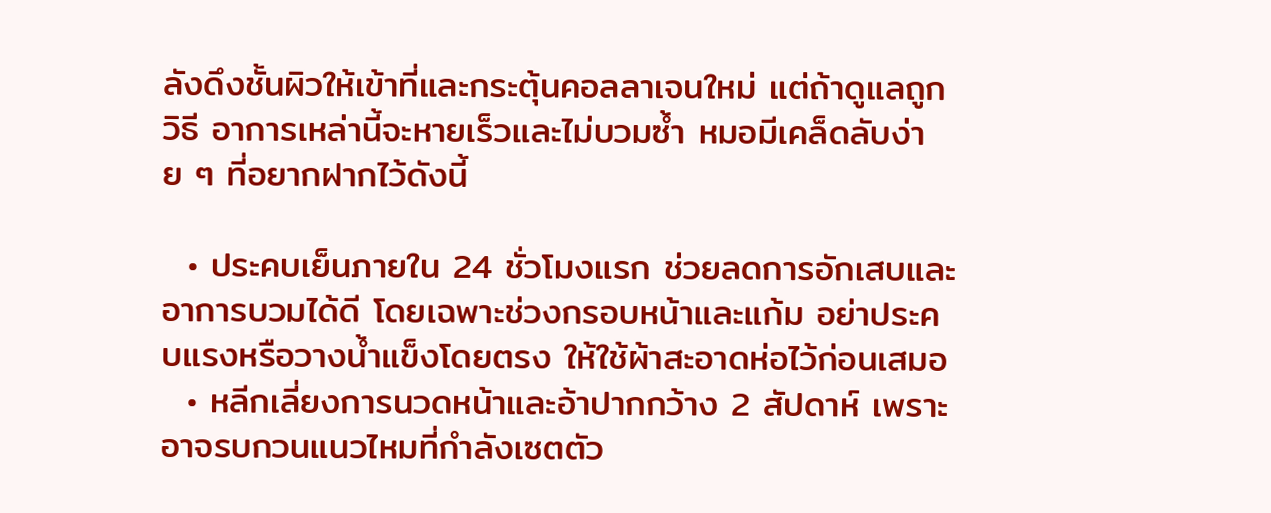ลังดึงชั้นผิวให้เข้าที่และกระตุ้นคอลลาเจนใหม่ แต่ถ้าดูแลถูกวิธี อาการเหล่านี้จะหายเร็วและไม่บวมซ้ำ หมอมีเคล็ดลับง่าย ๆ ที่อยากฝากไว้ดังนี้

  • ประคบเย็นภายใน 24 ชั่วโมงแรก ช่วยลดการอักเสบและอาการบวมได้ดี โดยเฉพาะช่วงกรอบหน้าและแก้ม อย่าประคบแรงหรือวางน้ำแข็งโดยตรง ให้ใช้ผ้าสะอาดห่อไว้ก่อนเสมอ
  • หลีกเลี่ยงการนวดหน้าและอ้าปากกว้าง 2 สัปดาห์ เพราะอาจรบกวนแนวไหมที่กำลังเซตตัว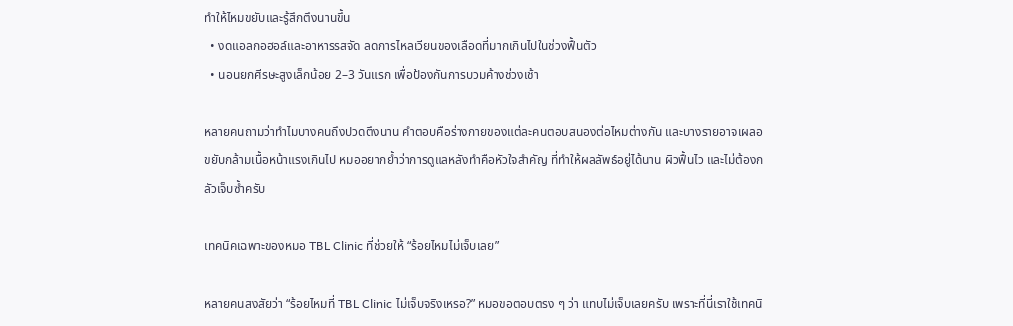ทำให้ไหมขยับและรู้สึกตึงนานขึ้น
  • งดแอลกอฮอล์และอาหารรสจัด ลดการไหลเวียนของเลือดที่มากเกินไปในช่วงฟื้นตัว
  • นอนยกศีรษะสูงเล็กน้อย 2–3 วันแรก เพื่อป้องกันการบวมค้างช่วงเช้า

หลายคนถามว่าทำไมบางคนถึงปวดตึงนาน คำตอบคือร่างกายของแต่ละคนตอบสนองต่อไหมต่างกัน และบางรายอาจเผลอขยับกล้ามเนื้อหน้าแรงเกินไป หมออยากย้ำว่าการดูแลหลังทำคือหัวใจสำคัญ ที่ทำให้ผลลัพธ์อยู่ได้นาน ผิวฟื้นไว และไม่ต้องกลัวเจ็บซ้ำครับ

เทคนิคเฉพาะของหมอ TBL Clinic ที่ช่วยให้ “ร้อยไหมไม่เจ็บเลย”

หลายคนสงสัยว่า “ร้อยไหมที่ TBL Clinic ไม่เจ็บจริงเหรอ?” หมอขอตอบตรง ๆ ว่า แทบไม่เจ็บเลยครับ เพราะที่นี่เราใช้เทคนิ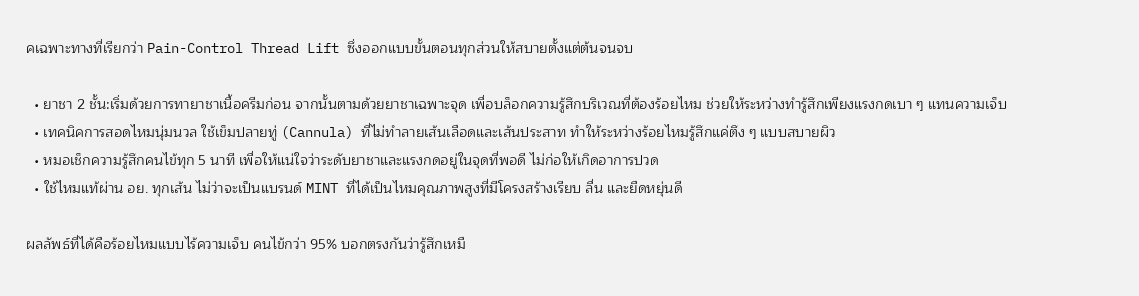คเฉพาะทางที่เรียกว่า Pain-Control Thread Lift ซึ่งออกแบบขั้นตอนทุกส่วนให้สบายตั้งแต่ต้นจนจบ

  • ยาชา 2 ชั้น:เริ่มด้วยการทายาชาเนื้อครีมก่อน จากนั้นตามด้วยยาชาเฉพาะจุด เพื่อบล็อกความรู้สึกบริเวณที่ต้องร้อยไหม ช่วยให้ระหว่างทำรู้สึกเพียงแรงกดเบา ๆ แทนความเจ็บ
  • เทคนิคการสอดไหมนุ่มนวล ใช้เข็มปลายทู่ (Cannula) ที่ไม่ทำลายเส้นเลือดและเส้นประสาท ทำให้ระหว่างร้อยไหมรู้สึกแค่ตึง ๆ แบบสบายผิว
  • หมอเช็กความรู้สึกคนไข้ทุก 5 นาที เพื่อให้แน่ใจว่าระดับยาชาและแรงกดอยู่ในจุดที่พอดี ไม่ก่อให้เกิดอาการปวด
  • ใช้ไหมแท้ผ่าน อย. ทุกเส้น ไม่ว่าจะเป็นแบรนด์ MINT ที่ได้เป็นไหมคุณภาพสูงที่มีโครงสร้างเรียบ ลื่น และยืดหยุ่นดี

ผลลัพธ์ที่ได้คือร้อยไหมแบบไร้ความเจ็บ คนไข้กว่า 95% บอกตรงกันว่ารู้สึกเหมื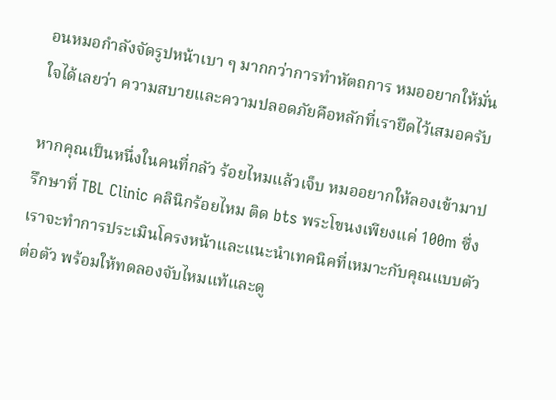อนหมอกำลังจัดรูปหน้าเบา ๆ มากกว่าการทำหัตถการ หมออยากให้มั่นใจได้เลยว่า ความสบายและความปลอดภัยคือหลักที่เรายึดไว้เสมอครับ

หากคุณเป็นหนึ่งในคนที่กลัว ร้อยไหมแล้วเจ็บ หมออยากให้ลองเข้ามาปรึกษาที่ TBL Clinic คลินิกร้อยไหม ติด bts พระโขนงเพียงแค่ 100m ซึ่งเราจะทำการประเมินโครงหน้าและแนะนำเทคนิคที่เหมาะกับคุณแบบตัวต่อตัว พร้อมให้ทดลองจับไหมแท้และดู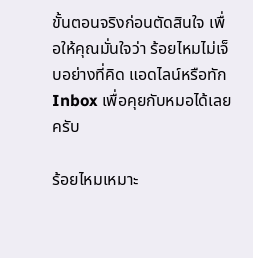ขั้นตอนจริงก่อนตัดสินใจ เพื่อให้คุณมั่นใจว่า ร้อยไหมไม่เจ็บอย่างที่คิด แอดไลน์หรือทัก Inbox เพื่อคุยกับหมอได้เลยครับ

ร้อยไหมเหมาะ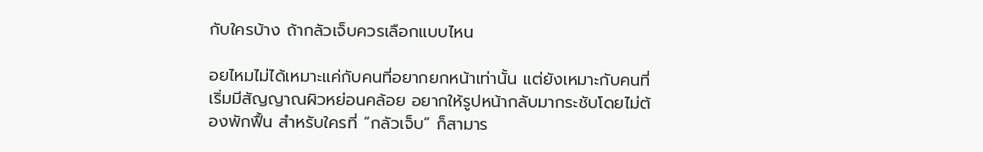กับใครบ้าง ถ้ากลัวเจ็บควรเลือกแบบไหน

อยไหมไม่ได้เหมาะแค่กับคนที่อยากยกหน้าเท่านั้น แต่ยังเหมาะกับคนที่เริ่มมีสัญญาณผิวหย่อนคล้อย อยากให้รูปหน้ากลับมากระชับโดยไม่ต้องพักฟื้น สำหรับใครที่ “กลัวเจ็บ” ก็สามาร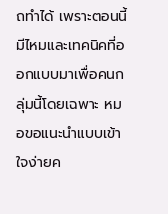ถทำได้ เพราะตอนนี้มีไหมและเทคนิคที่ออกแบบมาเพื่อคนกลุ่มนี้โดยเฉพาะ หมอขอแนะนำแบบเข้าใจง่ายค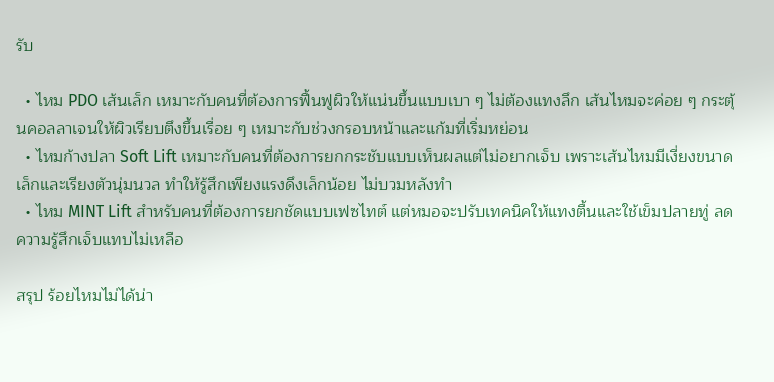รับ

  • ไหม PDO เส้นเล็ก เหมาะกับคนที่ต้องการฟื้นฟูผิวให้แน่นขึ้นแบบเบา ๆ ไม่ต้องแทงลึก เส้นไหมจะค่อย ๆ กระตุ้นคอลลาเจนให้ผิวเรียบตึงขึ้นเรื่อย ๆ เหมาะกับช่วงกรอบหน้าและแก้มที่เริ่มหย่อน
  • ไหมก้างปลา Soft Lift เหมาะกับคนที่ต้องการยกกระชับแบบเห็นผลแต่ไม่อยากเจ็บ เพราะเส้นไหมมีเงี่ยงขนาดเล็กและเรียงตัวนุ่มนวล ทำให้รู้สึกเพียงแรงดึงเล็กน้อย ไม่บวมหลังทำ
  • ไหม MINT Lift สำหรับคนที่ต้องการยกชัดแบบเฟซไทต์ แต่หมอจะปรับเทคนิคให้แทงตื้นและใช้เข็มปลายทู่ ลดความรู้สึกเจ็บแทบไม่เหลือ

สรุป ร้อยไหมไม่ได้น่า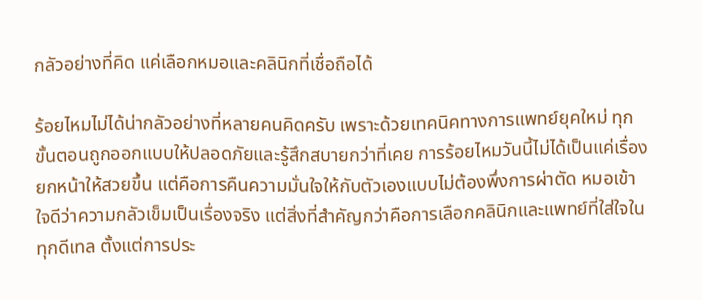กลัวอย่างที่คิด แค่เลือกหมอและคลินิกที่เชื่อถือได้

ร้อยไหมไม่ได้น่ากลัวอย่างที่หลายคนคิดครับ เพราะด้วยเทคนิคทางการแพทย์ยุคใหม่ ทุกขั้นตอนถูกออกแบบให้ปลอดภัยและรู้สึกสบายกว่าที่เคย การร้อยไหมวันนี้ไม่ได้เป็นแค่เรื่อง ยกหน้าให้สวยขึ้น แต่คือการคืนความมั่นใจให้กับตัวเองแบบไม่ต้องพึ่งการผ่าตัด หมอเข้าใจดีว่าความกลัวเข็มเป็นเรื่องจริง แต่สิ่งที่สำคัญกว่าคือการเลือกคลินิกและแพทย์ที่ใส่ใจในทุกดีเทล ตั้งแต่การประ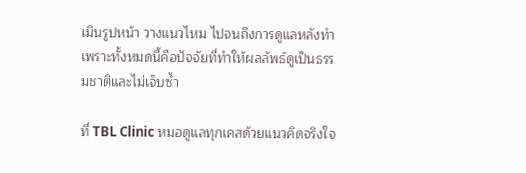เมินรูปหน้า วางแนวไหม ไปจนถึงการดูแลหลังทำ เพราะทั้งหมดนี้คือปัจจัยที่ทำให้ผลลัพธ์ดูเป็นธรรมชาติและไม่เจ็บซ้ำ

ที่ TBL Clinic หมอดูแลทุกเคสด้วยแนวคิดจริงใจ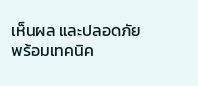เห็นผล และปลอดภัย พร้อมเทคนิค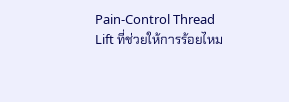Pain-Control Thread Lift ที่ช่วยให้การร้อยไหม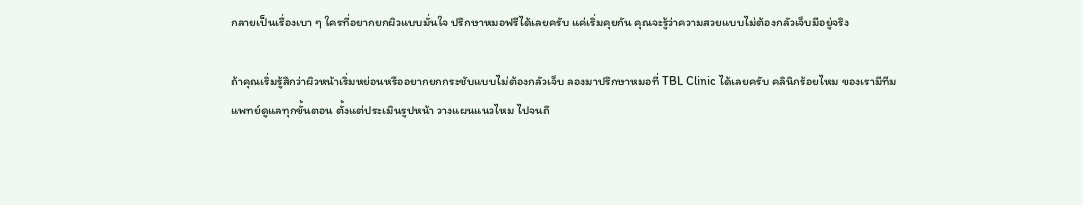กลายเป็นเรื่องเบา ๆ ใครที่อยากยกผิวแบบมั่นใจ ปรึกษาหมอฟรีได้เลยครับ แค่เริ่มคุยกัน คุณจะรู้ว่าความสวยแบบไม่ต้องกลัวเจ็บมีอยู่จริง

ถ้าคุณเริ่มรู้สึกว่าผิวหน้าเริ่มหย่อนหรืออยากยกกระชับแบบไม่ต้องกลัวเจ็บ ลองมาปรึกษาหมอที่ TBL Clinic ได้เลยครับ คลินิกร้อยไหม ของเรามีทีมแพทย์ดูแลทุกขั้นตอน ตั้งแต่ประเมินรูปหน้า วางแผนแนวไหม ไปจนถึ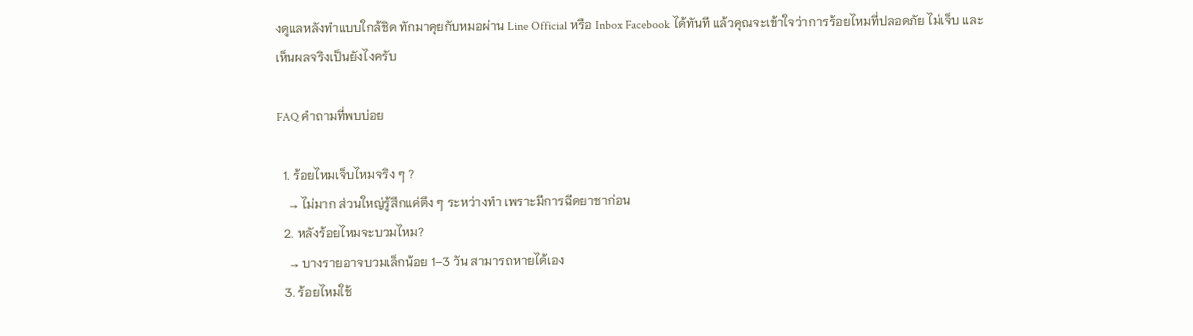งดูแลหลังทำแบบใกล้ชิด ทักมาคุยกับหมอผ่าน Line Official หรือ Inbox Facebook ได้ทันที แล้วคุณจะเข้าใจว่าการร้อยไหมที่ปลอดภัย ไม่เจ็บ และเห็นผลจริงเป็นยังไงครับ

FAQ คำถามที่พบบ่อย

  1. ร้อยไหมเจ็บไหมจริง ๆ ?
    → ไม่มาก ส่วนใหญ่รู้สึกแค่ตึง ๆ ระหว่างทำ เพราะมีการฉีดยาชาก่อน
  2. หลังร้อยไหมจะบวมไหม?
    → บางรายอาจบวมเล็กน้อย 1–3 วัน สามารถหายได้เอง
  3. ร้อยไหมใช้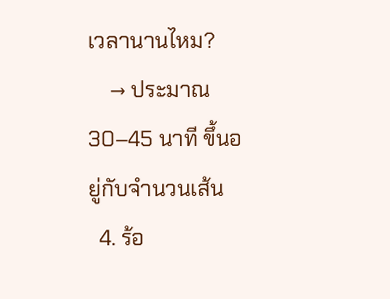เวลานานไหม?
    → ประมาณ 30–45 นาที ขึ้นอยู่กับจำนวนเส้น
  4. ร้อ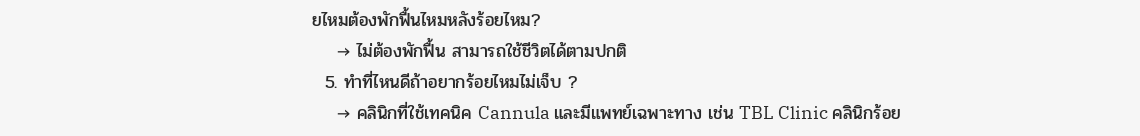ยไหมต้องพักฟื้นไหมหลังร้อยไหม?
    → ไม่ต้องพักฟื้น สามารถใช้ชีวิตได้ตามปกติ
  5. ทำที่ไหนดีถ้าอยากร้อยไหมไม่เจ็บ ?
    → คลินิกที่ใช้เทคนิค Cannula และมีแพทย์เฉพาะทาง เช่น TBL Clinic คลินิกร้อย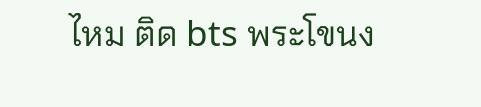ไหม ติด bts พระโขนง